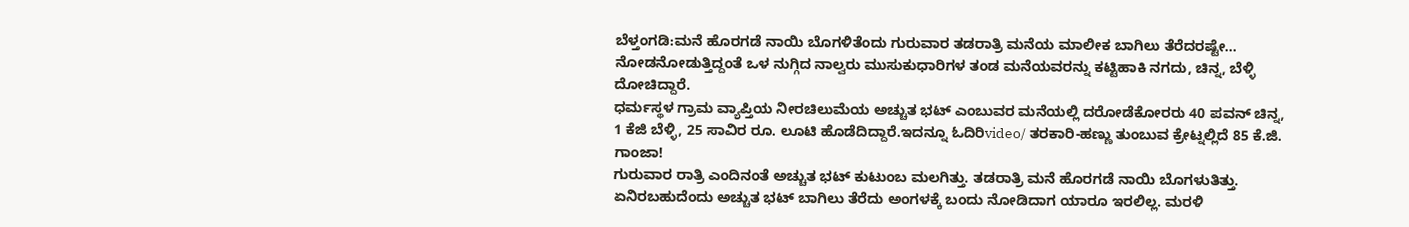ಬೆಳ್ತಂಗಡಿ:ಮನೆ ಹೊರಗಡೆ ನಾಯಿ ಬೊಗಳಿತೆಂದು ಗುರುವಾರ ತಡರಾತ್ರಿ ಮನೆಯ ಮಾಲೀಕ ಬಾಗಿಲು ತೆರೆದರಷ್ಟೇ… ನೋಡನೋಡುತ್ತಿದ್ದಂತೆ ಒಳ ನುಗ್ಗಿದ ನಾಲ್ವರು ಮುಸುಕುಧಾರಿಗಳ ತಂಡ ಮನೆಯವರನ್ನು ಕಟ್ಟಿಹಾಕಿ ನಗದು, ಚಿನ್ನ, ಬೆಳ್ಳಿ ದೋಚಿದ್ದಾರೆ.
ಧರ್ಮಸ್ಥಳ ಗ್ರಾಮ ವ್ಯಾಪ್ತಿಯ ನೀರಚಿಲುಮೆಯ ಅಚ್ಚುತ ಭಟ್ ಎಂಬುವರ ಮನೆಯಲ್ಲಿ ದರೋಡೆಕೋರರು 40 ಪವನ್ ಚಿನ್ನ, 1 ಕೆಜಿ ಬೆಳ್ಳಿ, 25 ಸಾವಿರ ರೂ. ಲೂಟಿ ಹೊಡೆದಿದ್ದಾರೆ.ಇದನ್ನೂ ಓದಿರಿvideo/ ತರಕಾರಿ-ಹಣ್ಣು ತುಂಬುವ ಕ್ರೇಟ್ನಲ್ಲಿದೆ 85 ಕೆ.ಜಿ. ಗಾಂಜಾ!
ಗುರುವಾರ ರಾತ್ರಿ ಎಂದಿನಂತೆ ಅಚ್ಚುತ ಭಟ್ ಕುಟುಂಬ ಮಲಗಿತ್ತು. ತಡರಾತ್ರಿ ಮನೆ ಹೊರಗಡೆ ನಾಯಿ ಬೊಗಳುತಿತ್ತು. ಏನಿರಬಹುದೆಂದು ಅಚ್ಚುತ ಭಟ್ ಬಾಗಿಲು ತೆರೆದು ಅಂಗಳಕ್ಕೆ ಬಂದು ನೋಡಿದಾಗ ಯಾರೂ ಇರಲಿಲ್ಲ. ಮರಳಿ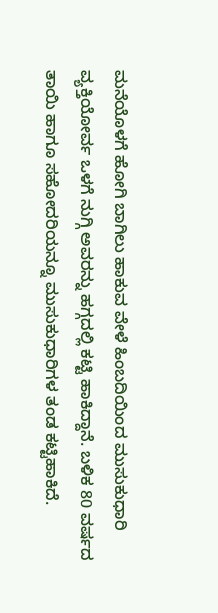ಮನೆಯೊಳಗೆ ಹೋಗಿ ಬಾಗಿಲು ಹಾಕುವ ವೇಳೆ ಹಿಂಬದಿಯಿಂದ ಮುಸುಕುಧಾರಿ ವ್ಯಕ್ತಿಯೋರ್ವ ಒಳಗೆ ನುಗ್ಗಿ ಅವರನ್ನು ಹಗ್ಗದಲ್ಲಿ ಕಟ್ಟಿ ಹಾಕಿದ್ದಾನೆ. ಬಳಿಕ 80 ವರ್ಷದ ತಾಯಿ ಹಾಗೂ ಸಹೋದರಿಯನ್ನೂ ಮುಸುಕುಧಾರಿಗಳ ತಂಡ ಕಟ್ಟಿಹಾಕಿದೆ.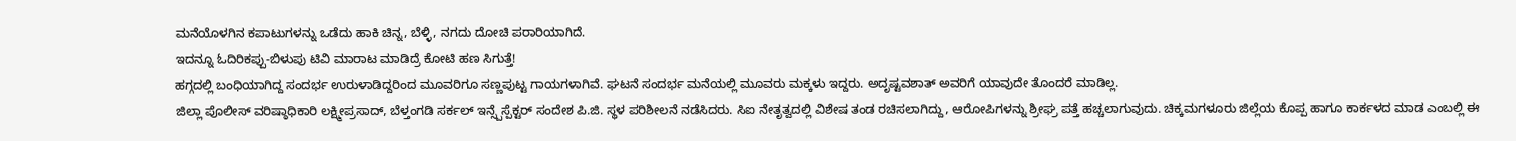ಮನೆಯೊಳಗಿನ ಕಪಾಟುಗಳನ್ನು ಒಡೆದು ಹಾಕಿ ಚಿನ್ನ, ಬೆಳ್ಳಿ, ನಗದು ದೋಚಿ ಪರಾರಿಯಾಗಿದೆ.
ಇದನ್ನೂ ಓದಿರಿಕಪ್ಪು-ಬಿಳುಪು ಟಿವಿ ಮಾರಾಟ ಮಾಡಿದ್ರೆ ಕೋಟಿ ಹಣ ಸಿಗುತ್ತೆ!
ಹಗ್ಗದಲ್ಲಿ ಬಂಧಿಯಾಗಿದ್ದ ಸಂದರ್ಭ ಉರುಳಾಡಿದ್ದರಿಂದ ಮೂವರಿಗೂ ಸಣ್ಣಪುಟ್ಟ ಗಾಯಗಳಾಗಿವೆ. ಘಟನೆ ಸಂದರ್ಭ ಮನೆಯಲ್ಲಿ ಮೂವರು ಮಕ್ಕಳು ಇದ್ದರು. ಅದೃಷ್ಟವಶಾತ್ ಅವರಿಗೆ ಯಾವುದೇ ತೊಂದರೆ ಮಾಡಿಲ್ಲ.
ಜಿಲ್ಲಾ ಪೊಲೀಸ್ ವರಿಷ್ಠಾಧಿಕಾರಿ ಲಕ್ಷ್ಮೀಪ್ರಸಾದ್, ಬೆಳ್ತಂಗಡಿ ಸರ್ಕಲ್ ಇನ್ಸ್ಪೆಸ್ಪೆಕ್ಟರ್ ಸಂದೇಶ ಪಿ.ಜಿ. ಸ್ಥಳ ಪರಿಶೀಲನೆ ನಡೆಸಿದರು. ಸಿಐ ನೇತೃತ್ವದಲ್ಲಿ ವಿಶೇಷ ತಂಡ ರಚಿಸಲಾಗಿದ್ದು, ಆರೋಪಿಗಳನ್ನು ಶ್ರೀಘ್ರ ಪತ್ತೆ ಹಚ್ಚಲಾಗುವುದು. ಚಿಕ್ಕಮಗಳೂರು ಜಿಲ್ಲೆಯ ಕೊಪ್ಪ ಹಾಗೂ ಕಾರ್ಕಳದ ಮಾಡ ಎಂಬಲ್ಲಿ ಈ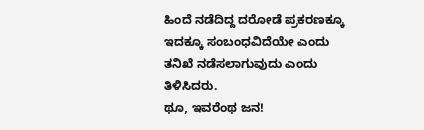ಹಿಂದೆ ನಡೆದಿದ್ದ ದರೋಡೆ ಪ್ರಕರಣಕ್ಕೂ ಇದಕ್ಕೂ ಸಂಬಂಧವಿದೆಯೇ ಎಂದು ತನಿಖೆ ನಡೆಸಲಾಗುವುದು ಎಂದು ತಿಳಿಸಿದರು.
ಥೂ, ಇವರೆಂಥ ಜನ!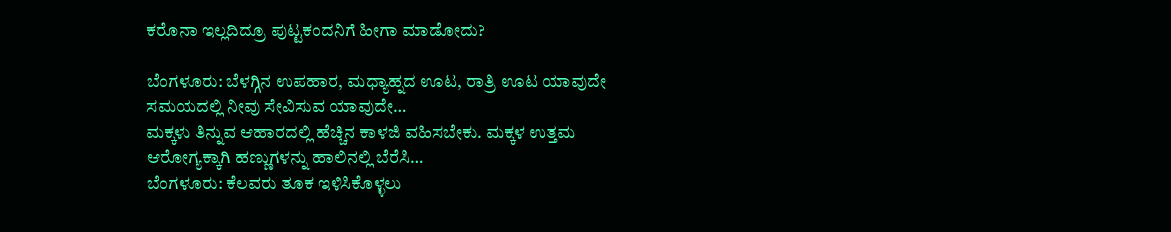ಕರೊನಾ ಇಲ್ಲದಿದ್ರೂ ಪುಟ್ಟಕಂದನಿಗೆ ಹೀಗಾ ಮಾಡೋದು?

ಬೆಂಗಳೂರು: ಬೆಳಗ್ಗಿನ ಉಪಹಾರ, ಮಧ್ಯಾಹ್ನದ ಊಟ, ರಾತ್ರಿ ಊಟ ಯಾವುದೇ ಸಮಯದಲ್ಲಿ ನೀವು ಸೇವಿಸುವ ಯಾವುದೇ…
ಮಕ್ಕಳು ತಿನ್ನುವ ಆಹಾರದಲ್ಲಿ ಹೆಚ್ಚಿನ ಕಾಳಜಿ ವಹಿಸಬೇಕು. ಮಕ್ಕಳ ಉತ್ತಮ ಆರೋಗ್ಯಕ್ಕಾಗಿ ಹಣ್ಣುಗಳನ್ನು ಹಾಲಿನಲ್ಲಿ ಬೆರೆಸಿ…
ಬೆಂಗಳೂರು: ಕೆಲವರು ತೂಕ ಇಳಿಸಿಕೊಳ್ಳಲು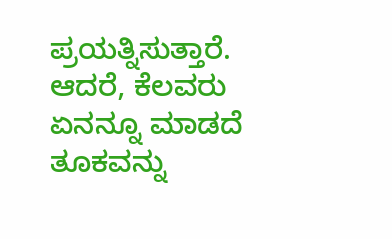ಪ್ರಯತ್ನಿಸುತ್ತಾರೆ. ಆದರೆ, ಕೆಲವರು ಏನನ್ನೂ ಮಾಡದೆ ತೂಕವನ್ನು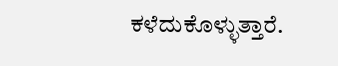ಕಳೆದುಕೊಳ್ಳುತ್ತಾರೆ.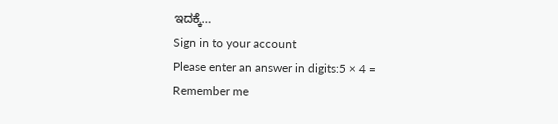ಇದಕ್ಕೆ…
Sign in to your account
Please enter an answer in digits:5 × 4 =
Remember me